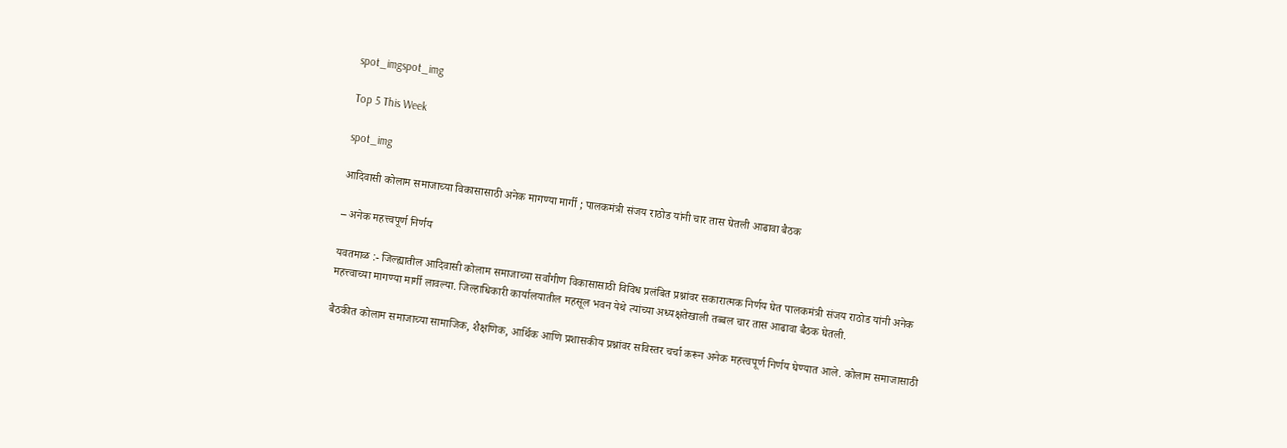spot_imgspot_img

Top 5 This Week

spot_img

आदिवासी कोलाम समाजाच्या विकासासाठी अनेक मागण्या मार्गी ; पालकमंत्री संजय राठोड यांनी चार तास घेतली आढावा बैठक

– अनेक महत्त्वपूर्ण निर्णय

यवतमाळ :- जिल्ह्यातील आदिवासी कोलाम समाजाच्या सर्वांगीण विकासासाठी विविध प्रलंबित प्रश्नांवर सकारात्मक निर्णय घेत पालकमंत्री संजय राठोड यांनी अनेक महत्त्वाच्या मागण्या मार्गी लावल्या. जिल्हाधिकारी कार्यालयातील महसूल भवन येथे त्यांच्या अध्यक्षतेखाली तब्बल चार तास आढावा बैठक घेतली.

बैठकीत कोलाम समाजाच्या सामाजिक, शैक्षणिक, आर्थिक आणि प्रशासकीय प्रश्नांवर सविस्तर चर्चा करून अनेक महत्त्वपूर्ण निर्णय घेण्यात आले. कोलाम समाजासाठी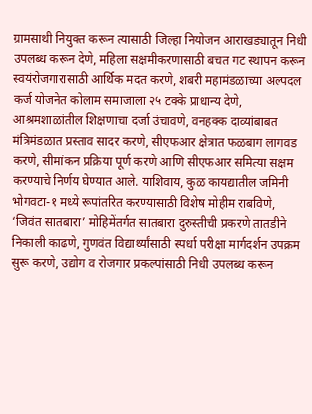ग्रामसाथी नियुक्त करून त्यासाठी जिल्हा नियोजन आराखड्यातून निधी उपलब्ध करून देणे, महिला सक्षमीकरणासाठी बचत गट स्थापन करून स्वयंरोजगारासाठी आर्थिक मदत करणे, शबरी महामंडळाच्या अल्पदल कर्ज योजनेत कोलाम समाजाला २५ टक्के प्राधान्य देणे, आश्रमशाळांतील शिक्षणाचा दर्जा उंचावणे, वनहक्क दाव्यांबाबत मंत्रिमंडळात प्रस्ताव सादर करणे, सीएफआर क्षेत्रात फळबाग लागवड करणे, सीमांकन प्रक्रिया पूर्ण करणे आणि सीएफआर समित्या सक्षम करण्याचे निर्णय घेण्यात आले. याशिवाय, कुळ कायद्यातील जमिनी भोगवटा-१ मध्ये रूपांतरित करण्यासाठी विशेष मोहीम राबविणे, ‘जिवंत सातबारा’ मोहिमेंतर्गत सातबारा दुरुस्तीची प्रकरणे तातडीने निकाली काढणे, गुणवंत विद्यार्थ्यांसाठी स्पर्धा परीक्षा मार्गदर्शन उपक्रम सुरू करणे, उद्योग व रोजगार प्रकल्पांसाठी निधी उपलब्ध करून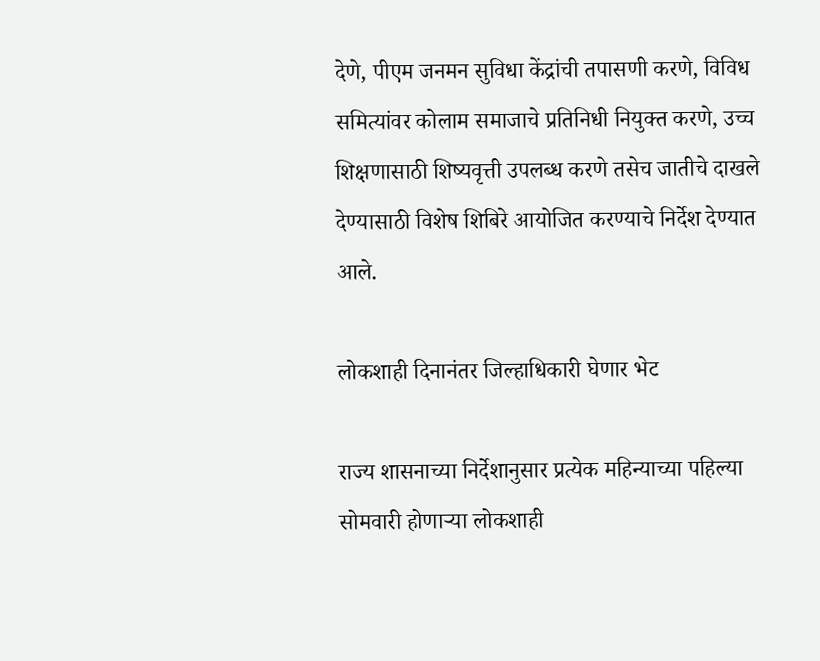देणे, पीएम जनमन सुविधा केंद्रांची तपासणी करणे, विविध समित्यांवर कोलाम समाजाचे प्रतिनिधी नियुक्त करणे, उच्च शिक्षणासाठी शिष्यवृत्ती उपलब्ध करणे तसेच जातीचे दाखले देण्यासाठी विशेष शिबिरे आयोजित करण्याचे निर्देश देण्यात आले.

लोकशाही दिनानंतर जिल्हाधिकारी घेणार भेट

राज्य शासनाच्या निर्देशानुसार प्रत्येक महिन्याच्या पहिल्या सोमवारी होणाऱ्या लोकशाही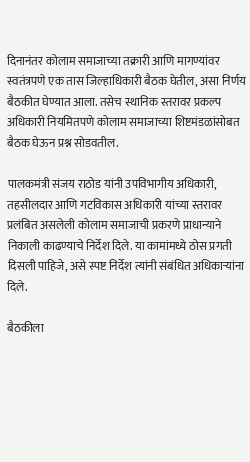दिनानंतर कोलाम समाजाच्या तक्रारी आणि मागण्यांवर स्वतंत्रपणे एक तास जिल्हाधिकारी बैठक घेतील, असा निर्णय बैठकीत घेण्यात आला. तसेच स्थानिक स्तरावर प्रकल्प अधिकारी नियमितपणे कोलाम समाजाच्या शिष्टमंडळांसोबत बैठक घेऊन प्रश्न सोडवतील.

पालकमंत्री संजय राठोड यांनी उपविभागीय अधिकारी, तहसीलदार आणि गटविकास अधिकारी यांच्या स्तरावर प्रलंबित असलेली कोलाम समाजाची प्रकरणे प्राधान्याने निकाली काढण्याचे निर्देश दिले. या कामांमध्ये ठोस प्रगती दिसली पाहिजे, असे स्पष्ट निर्देश त्यांनी संबंधित अधिकाऱ्यांना दिले.

बैठकीला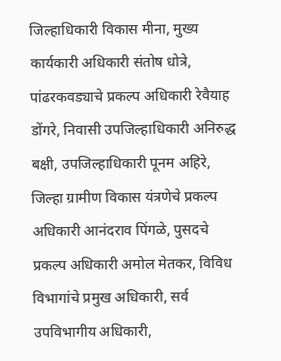जिल्हाधिकारी विकास मीना, मुख्य कार्यकारी अधिकारी संतोष धोत्रे, पांढरकवड्याचे प्रकल्प अधिकारी रेवैयाह डोंगरे, निवासी उपजिल्हाधिकारी अनिरुद्ध बक्षी, उपजिल्हाधिकारी पूनम अहिरे, जिल्हा ग्रामीण विकास यंत्रणेचे प्रकल्प अधिकारी आनंदराव पिंगळे, पुसदचे प्रकल्प अधिकारी अमोल मेतकर, विविध विभागांचे प्रमुख अधिकारी, सर्व उपविभागीय अधिकारी,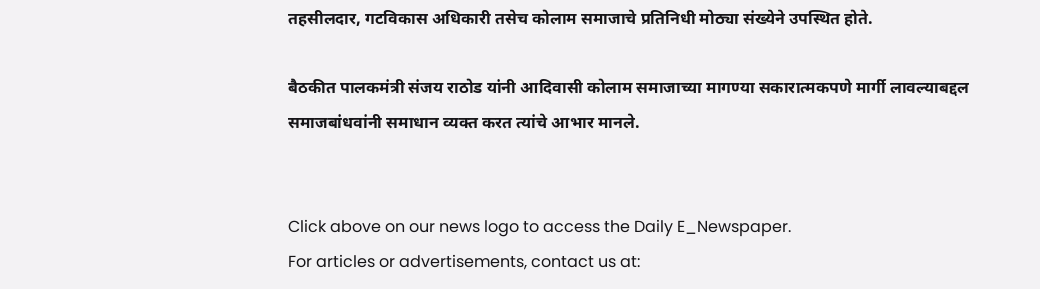तहसीलदार, गटविकास अधिकारी तसेच कोलाम समाजाचे प्रतिनिधी मोठ्या संख्येने उपस्थित होते.

बैठकीत पालकमंत्री संजय राठोड यांनी आदिवासी कोलाम समाजाच्या मागण्या सकारात्मकपणे मार्गी लावल्याबद्दल समाजबांधवांनी समाधान व्यक्त करत त्यांचे आभार मानले.


Click above on our news logo to access the Daily E_Newspaper.
For articles or advertisements, contact us at: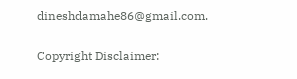dineshdamahe86@gmail.com.

Copyright Disclaimer: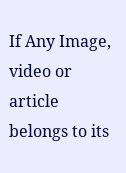If Any Image, video or article belongs to its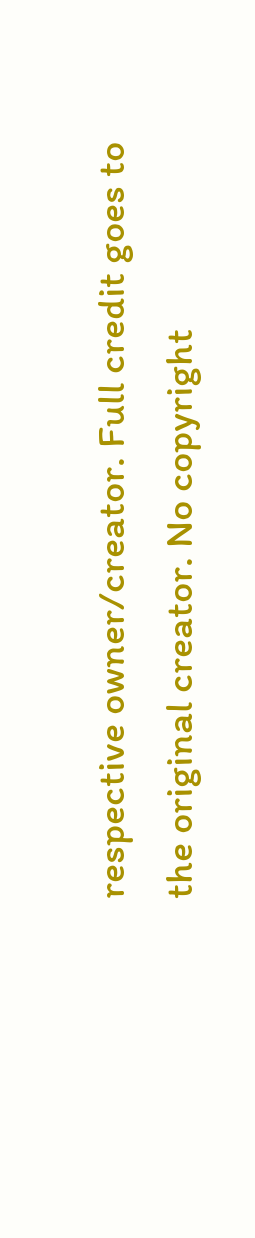respective owner/creator. Full credit goes to the original creator. No copyright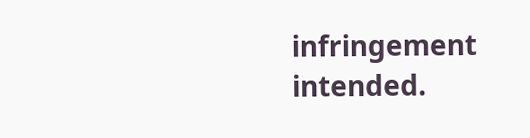infringement intended.